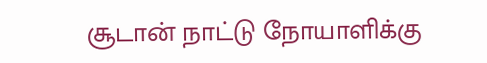சூடான் நாட்டு நோயாளிக்கு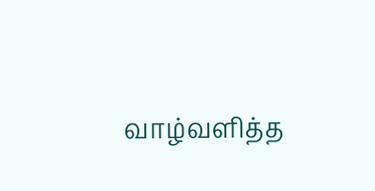வாழ்வளித்த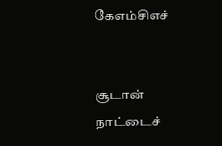கேஎம்சிஎச்


சூடான் நாட்டைச்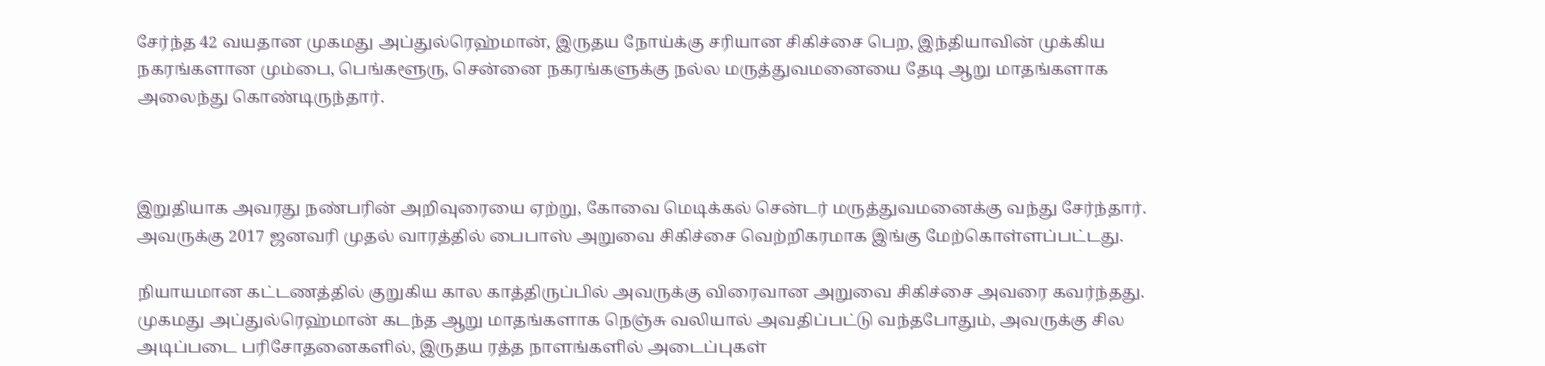சேர்ந்த 42 வயதான முகமது அப்துல்ரெஹ்மான், இருதய நோய்க்கு சரியான சிகிச்சை பெற, இந்தியாவின் முக்கிய நகரங்களான மும்பை, பெங்களூரு, சென்னை நகரங்களுக்கு நல்ல மருத்துவமனையை தேடி ஆறு மாதங்களாக அலைந்து கொண்டிருந்தார்.



இறுதியாக அவரது நண்பரின் அறிவுரையை ஏற்று, கோவை மெடிக்கல் சென்டர் மருத்துவமனைக்கு வந்து சேர்ந்தார். அவருக்கு 2017 ஜனவரி முதல் வாரத்தில் பைபாஸ் அறுவை சிகிச்சை வெற்றிகரமாக இங்கு மேற்கொள்ளப்பட்டது.

நியாயமான கட்டணத்தில் குறுகிய கால காத்திருப்பில் அவருக்கு விரைவான அறுவை சிகிச்சை அவரை கவர்ந்தது. முகமது அப்துல்ரெஹ்மான் கடந்த ஆறு மாதங்களாக நெஞ்சு வலியால் அவதிப்பட்டு வந்தபோதும், அவருக்கு சில அடிப்படை பரிசோதனைகளில், இருதய ரத்த நாளங்களில் அடைப்புகள்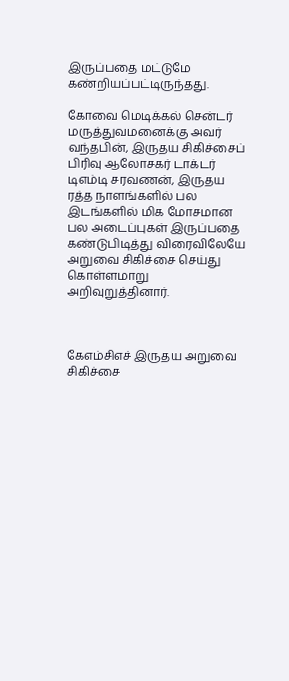இருப்பதை மட்டுமே கண்றியப்பட்டிருந்தது.

கோவை மெடிக்கல் சென்டர் மருத்துவமனைக்கு அவர் வந்தபின், இருதய சிகிச்சைப் பிரிவு ஆலோசகர் டாக்டர் டிஎம்டி சரவணன், இருதய ரத்த நாளங்களில் பல இடங்களில் மிக மோசமான பல அடைப்புகள் இருப்பதை கண்டுபிடித்து விரைவிலேயே அறுவை சிகிச்சை செய்து கொள்ளமாறு அறிவுறுத்தினார்.



கேஎம்சிஎச் இருதய அறுவை சிகிச்சை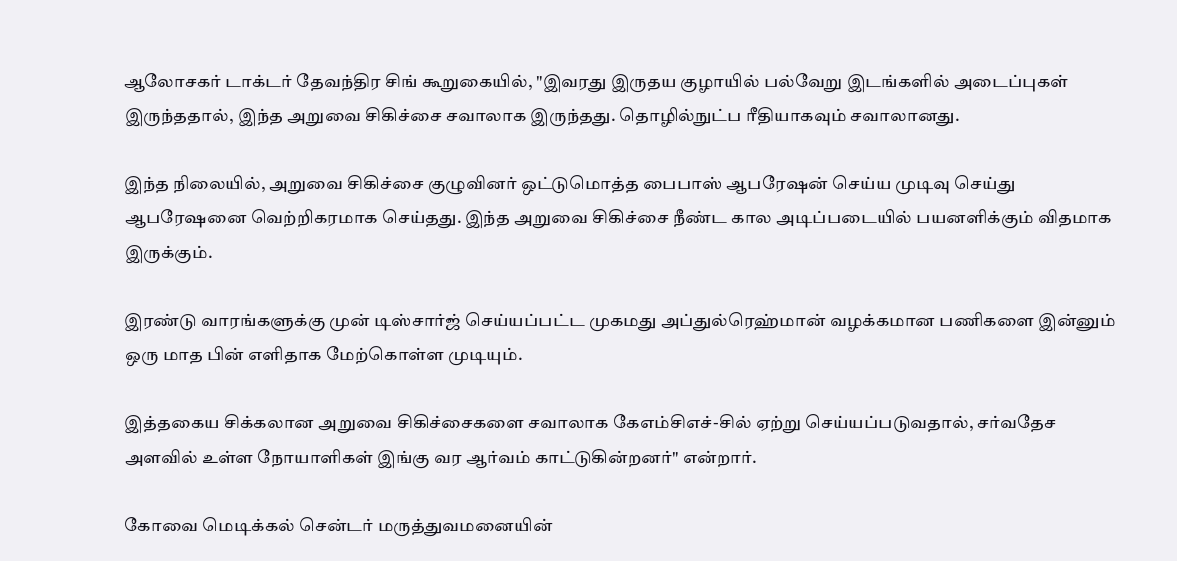ஆலோசகர் டாக்டர் தேவந்திர சிங் கூறுகையில், "இவரது இருதய குழாயில் பல்வேறு இடங்களில் அடைப்புகள் இருந்ததால், இந்த அறுவை சிகிச்சை சவாலாக இருந்தது. தொழில்நுட்ப ரீதியாகவும் சவாலானது.

இந்த நிலையில், அறுவை சிகிச்சை குழுவினர் ஒட்டுமொத்த பைபாஸ் ஆபரேஷன் செய்ய முடிவு செய்து ஆபரேஷனை வெற்றிகரமாக செய்தது. இந்த அறுவை சிகிச்சை நீண்ட கால அடிப்படையில் பயனளிக்கும் விதமாக இருக்கும்.

இரண்டு வாரங்களுக்கு முன் டிஸ்சார்ஜ் செய்யப்பட்ட முகமது அப்துல்ரெஹ்மான் வழக்கமான பணிகளை இன்னும் ஒரு மாத பின் எளிதாக மேற்கொள்ள முடியும்.

இத்தகைய சிக்கலான அறுவை சிகிச்சைகளை சவாலாக கேஎம்சிஎச்-சில் ஏற்று செய்யப்படுவதால், சர்வதேச அளவில் உள்ள நோயாளிகள் இங்கு வர ஆர்வம் காட்டுகின்றனர்" என்றார்.

கோவை மெடிக்கல் சென்டர் மருத்துவமனையின்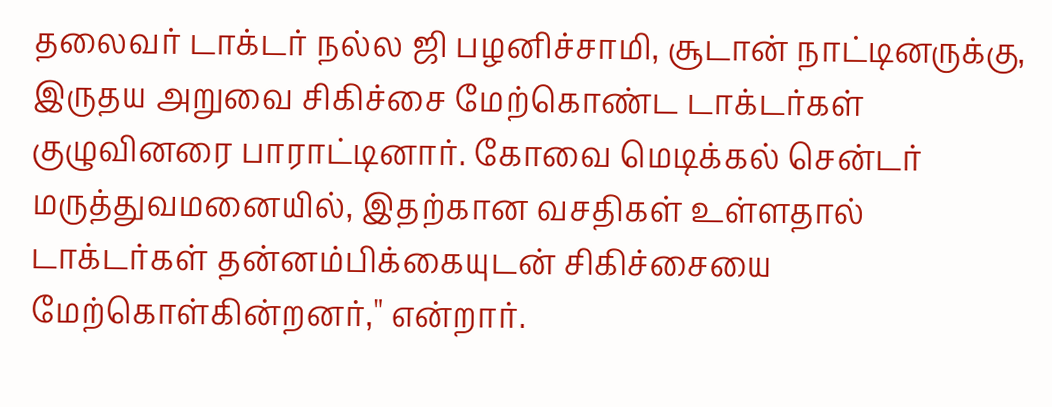தலைவர் டாக்டர் நல்ல ஜி பழனிச்சாமி, சூடான் நாட்டினருக்கு, இருதய அறுவை சிகிச்சை மேற்கொண்ட டாக்டர்கள் குழுவினரை பாராட்டினார். கோவை மெடிக்கல் சென்டர் மருத்துவமனையில், இதற்கான வசதிகள் உள்ளதால் டாக்டர்கள் தன்னம்பிக்கையுடன் சிகிச்சையை மேற்கொள்கின்றனர்," என்றார்.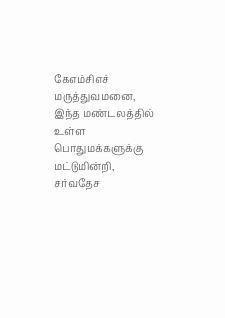கேஎம்சிஎச் மருத்துவமனை, இந்த மண்டலத்தில் உள்ள பொதுமக்களுக்கு மட்டுமின்றி, சர்வதேச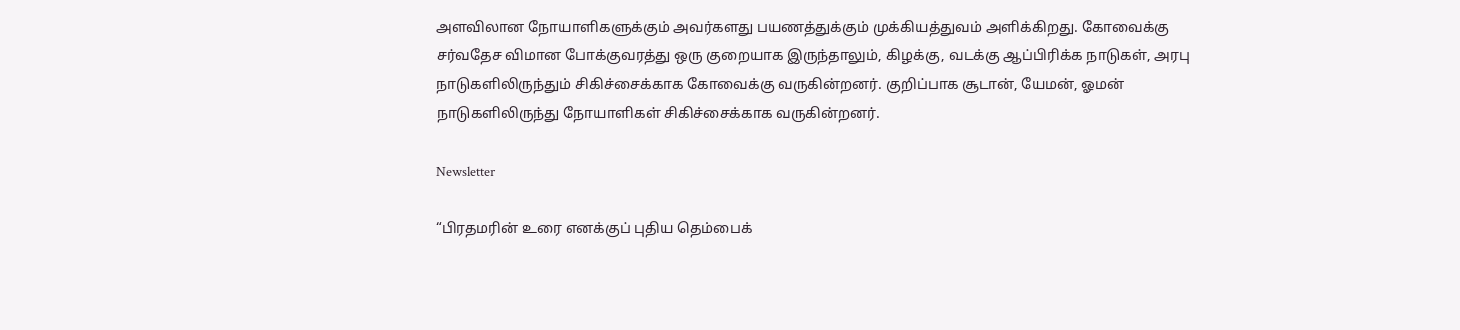அளவிலான நோயாளிகளுக்கும் அவர்களது பயணத்துக்கும் முக்கியத்துவம் அளிக்கிறது. கோவைக்கு சர்வதேச விமான போக்குவரத்து ஒரு குறையாக இருந்தாலும், கிழக்கு, வடக்கு ஆப்பிரிக்க நாடுகள், அரபு நாடுகளிலிருந்தும் சிகிச்சைக்காக கோவைக்கு வருகின்றனர். குறிப்பாக சூடான், யேமன், ஓமன் நாடுகளிலிருந்து நோயாளிகள் சிகிச்சைக்காக வருகின்றனர்.

Newsletter

“பிரதமரின் உரை எனக்குப் புதிய தெம்பைக்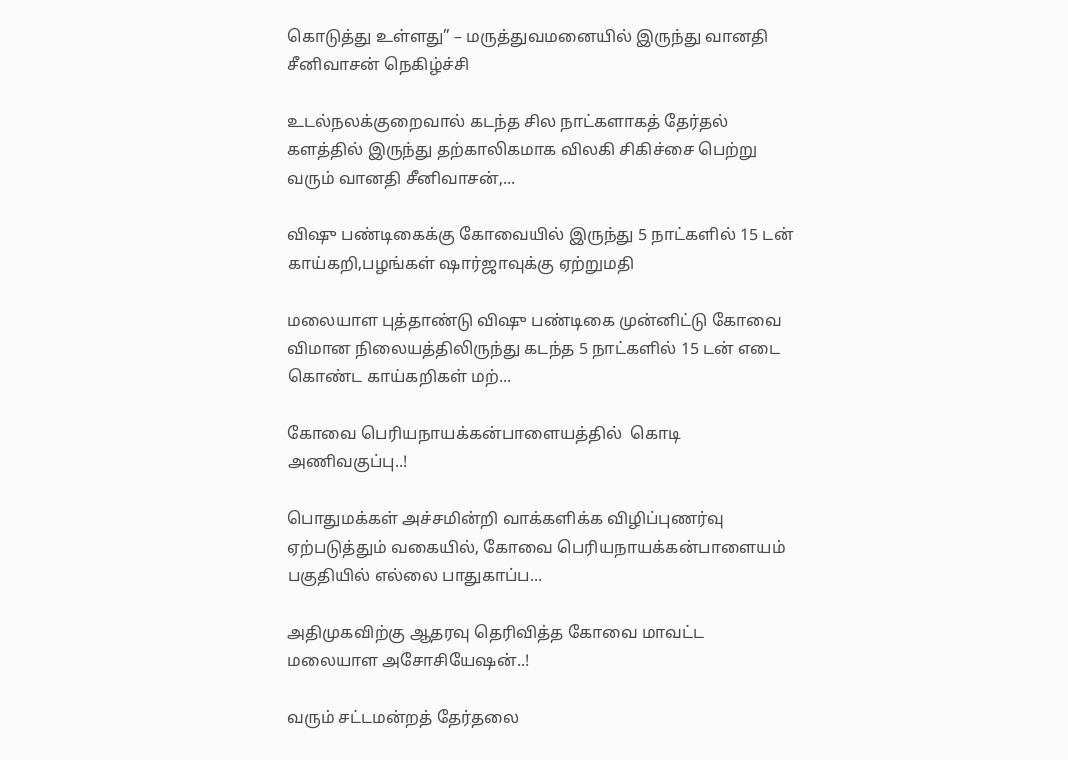கொடுத்து உள்ளது” – மருத்துவமனையில் இருந்து வானதி சீனிவாசன் நெகிழ்ச்சி

உடல்நலக்குறைவால் கடந்த சில நாட்களாகத் தேர்தல் களத்தில் இருந்து தற்காலிகமாக விலகி சிகிச்சை பெற்று வரும் வானதி சீனிவாசன்,...

விஷு பண்டிகைக்கு கோவையில் இருந்து 5 நாட்களில் 15 டன் காய்கறி,பழங்கள் ஷார்ஜாவுக்கு ஏற்றுமதி

மலையாள புத்தாண்டு விஷு பண்டிகை முன்னிட்டு கோவை விமான நிலையத்திலிருந்து கடந்த 5 நாட்களில் 15 டன் எடை கொண்ட காய்கறிகள் மற்...

கோவை பெரியநாயக்கன்பாளையத்தில்  கொடி அணிவகுப்பு..!

பொதுமக்கள் அச்சமின்றி வாக்களிக்க விழிப்புணர்வு ஏற்படுத்தும் வகையில், கோவை பெரியநாயக்கன்பாளையம் பகுதியில் எல்லை பாதுகாப்ப...

அதிமுகவிற்கு ஆதரவு தெரிவித்த கோவை மாவட்ட மலையாள அசோசியேஷன்..!

வரும் சட்டமன்றத் தேர்தலை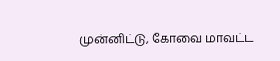முன்னிட்டு, கோவை மாவட்ட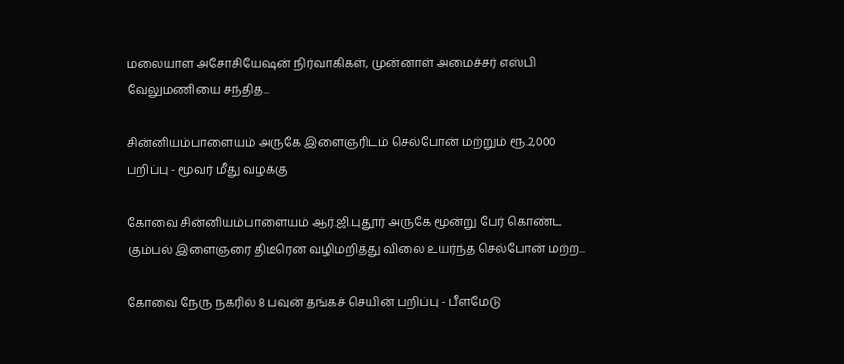மலையாள அசோசியேஷன் நிர்வாகிகள், முன்னாள் அமைச்சர் எஸ்பி வேலுமணியை சந்தித...

சின்னியம்பாளையம் அருகே இளைஞரிடம் செல்போன் மற்றும் ரூ.2,000 பறிப்பு - மூவர் மீது வழக்கு

கோவை சின்னியம்பாளையம் ஆர்.ஜி.புதூர் அருகே மூன்று பேர் கொண்ட கும்பல் இளைஞரை திடீரென வழிமறித்து விலை உயர்ந்த செல்போன் மற்ற...

கோவை நேரு நகரில் 8 பவுன் தங்கச் செயின் பறிப்பு - பீளமேடு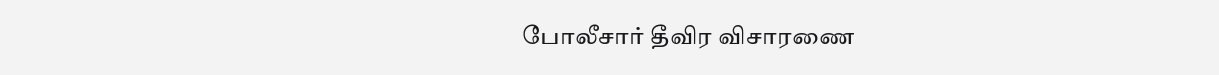போலீசார் தீவிர விசாரணை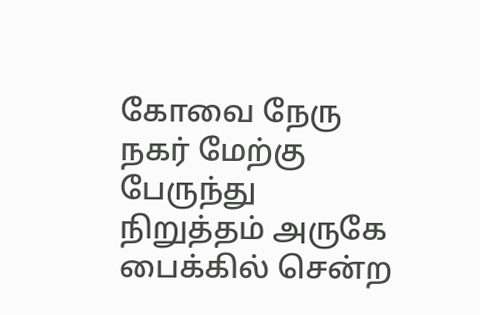கோவை நேரு நகர் மேற்கு பேருந்து நிறுத்தம் அருகே பைக்கில் சென்ற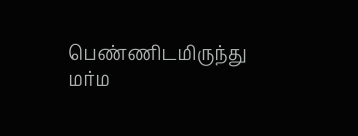பெண்ணிடமிருந்து மர்ம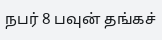நபர் 8 பவுன் தங்கச்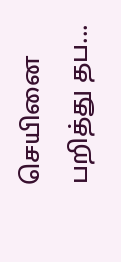செயினை பறித்து தப...